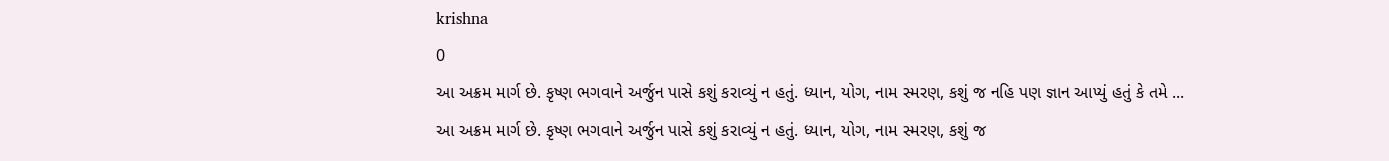krishna
0
આ અક્રમ માર્ગ છે. કૃષ્ણ ભગવાને અર્જુન પાસે કશું કરાવ્યું ન હતું. ધ્યાન, યોગ, નામ સ્મરણ, કશું જ નહિ પણ જ્ઞાન આપ્યું હતું કે તમે ...
આ અક્રમ માર્ગ છે. કૃષ્ણ ભગવાને અર્જુન પાસે કશું કરાવ્યું ન હતું. ધ્યાન, યોગ, નામ સ્મરણ, કશું જ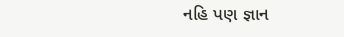નહિ પણ જ્ઞાન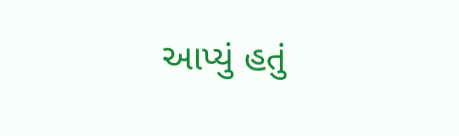આપ્યું હતું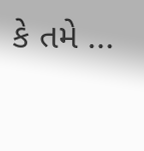કે તમે ...